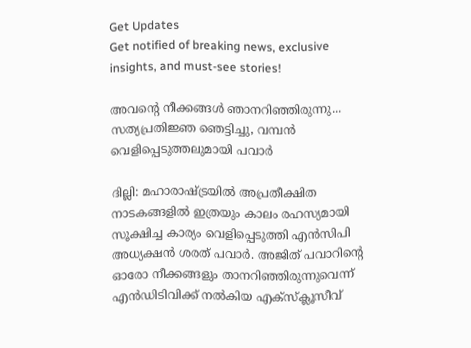Get Updates
Get notified of breaking news, exclusive insights, and must-see stories!

അവന്റെ നീക്കങ്ങള്‍ ഞാനറിഞ്ഞിരുന്നു... സത്യപ്രതിജ്ഞ ഞെട്ടിച്ചു, വമ്പന്‍ വെളിപ്പെടുത്തലുമായി പവാര്‍

ദില്ലി: മഹാരാഷ്ട്രയില്‍ അപ്രതീക്ഷിത നാടകങ്ങളില്‍ ഇത്രയും കാലം രഹസ്യമായി സൂക്ഷിച്ച കാര്യം വെളിപ്പെടുത്തി എന്‍സിപി അധ്യക്ഷന്‍ ശരത് പവാര്‍. അജിത് പവാറിന്റെ ഓരോ നീക്കങ്ങളും താനറിഞ്ഞിരുന്നുവെന്ന് എന്‍ഡിടിവിക്ക് നല്‍കിയ എക്‌സ്‌ക്ലൂസീവ്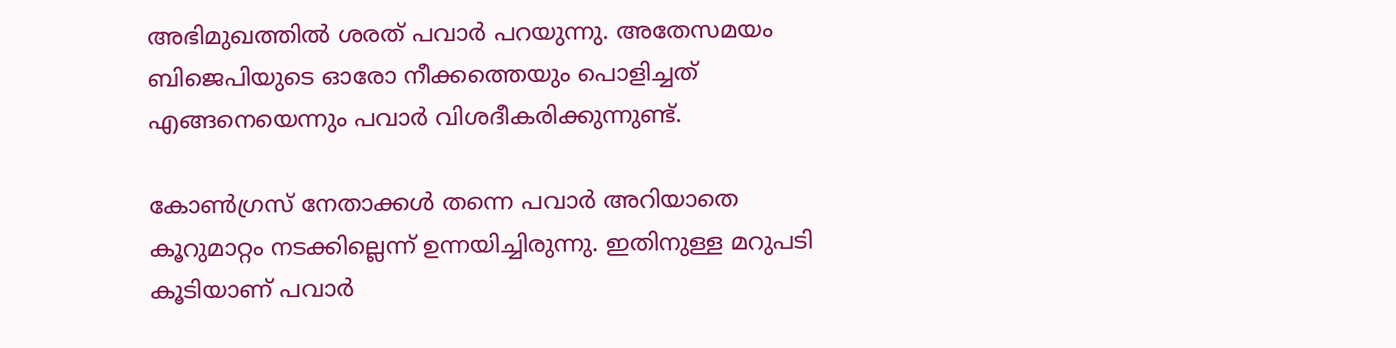അഭിമുഖത്തില്‍ ശരത് പവാര്‍ പറയുന്നു. അതേസമയം ബിജെപിയുടെ ഓരോ നീക്കത്തെയും പൊളിച്ചത് എങ്ങനെയെന്നും പവാര്‍ വിശദീകരിക്കുന്നുണ്ട്.

കോണ്‍ഗ്രസ് നേതാക്കള്‍ തന്നെ പവാര്‍ അറിയാതെ കൂറുമാറ്റം നടക്കില്ലെന്ന് ഉന്നയിച്ചിരുന്നു. ഇതിനുള്ള മറുപടി കൂടിയാണ് പവാര്‍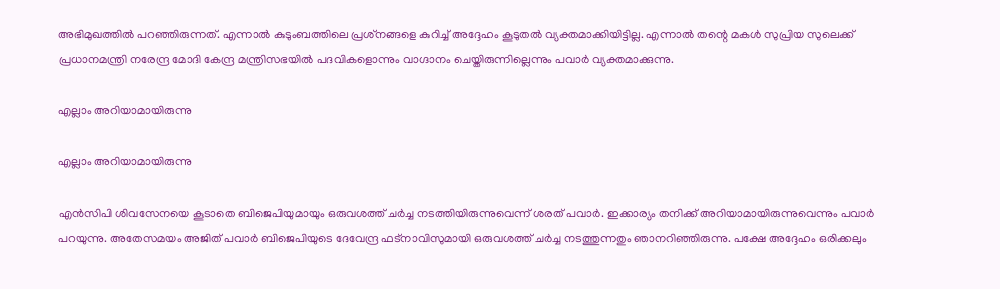അഭിമുഖത്തില്‍ പറഞ്ഞിരുന്നത്. എന്നാല്‍ കുടുംബത്തിലെ പ്രശ്‌നങ്ങളെ കുറിച്ച് അദ്ദേഹം കൂടുതല്‍ വ്യക്തമാക്കിയിട്ടില്ല. എന്നാല്‍ തന്റെ മകള്‍ സുപ്രിയ സുലെക്ക് പ്രധാനമന്ത്രി നരേന്ദ്ര മോദി കേന്ദ്ര മന്ത്രിസഭയില്‍ പദവികളൊന്നും വാഗ്ദാനം ചെയ്തിരുന്നില്ലെന്നും പവാര്‍ വ്യക്തമാക്കുന്നു.

എല്ലാം അറിയാമായിരുന്നു

എല്ലാം അറിയാമായിരുന്നു

എന്‍സിപി ശിവസേനയെ കൂടാതെ ബിജെപിയുമായും ഒരുവശത്ത് ചര്‍ച്ച നടത്തിയിരുന്നുവെന്ന് ശരത് പവാര്‍. ഇക്കാര്യം തനിക്ക് അറിയാമായിരുന്നുവെന്നും പവാര്‍ പറയുന്നു. അതേസമയം അജിത് പവാര്‍ ബിജെപിയുടെ ദേവേന്ദ്ര ഫട്‌നാവിസുമായി ഒരുവശത്ത് ചര്‍ച്ച നടത്തുന്നതും ഞാനറിഞ്ഞിരുന്നു. പക്ഷേ അദ്ദേഹം ഒരിക്കലും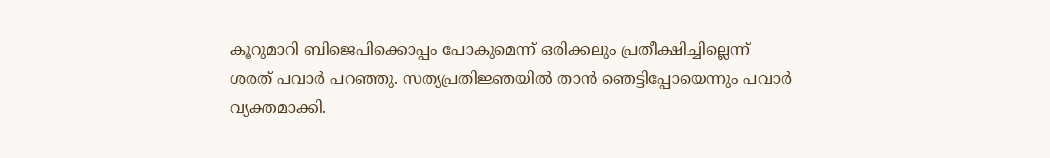കൂറുമാറി ബിജെപിക്കൊപ്പം പോകുമെന്ന് ഒരിക്കലും പ്രതീക്ഷിച്ചില്ലെന്ന് ശരത് പവാര്‍ പറഞ്ഞു. സത്യപ്രതിജ്ഞയില്‍ താന്‍ ഞെട്ടിപ്പോയെന്നും പവാര്‍ വ്യക്തമാക്കി.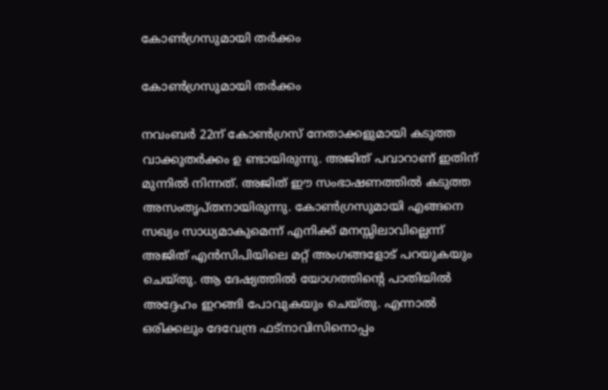കോണ്‍ഗ്രസുമായി തര്‍ക്കം

കോണ്‍ഗ്രസുമായി തര്‍ക്കം

നവംബര്‍ 22ന് കോണ്‍ഗ്രസ് നേതാക്കളുമായി കടുത്ത വാക്കുതര്‍ക്കം ഉ ണ്ടായിരുന്നു. അജിത് പവാറാണ് ഇതിന് മുന്നില്‍ നിന്നത്. അജിത് ഈ സംഭാഷണത്തില്‍ കടുത്ത അസംതൃപ്തനായിരുന്നു. കോണ്‍ഗ്രസുമായി എങ്ങനെ സഖ്യം സാധ്യമാകുമെന്ന് എനിക്ക് മനസ്സിലാവില്ലെന്ന് അജിത് എന്‍സിപിയിലെ മറ്റ് അംഗങ്ങളോട് പറയുകയും ചെയ്തു. ആ ദേഷ്യത്തില്‍ യോഗത്തിന്റെ പാതിയില്‍ അദ്ദേഹം ഇറങ്ങി പോവുകയും ചെയ്തു. എന്നാല്‍ ഒരിക്കലും ദേവേന്ദ്ര ഫട്‌നാവിസിനൊപ്പം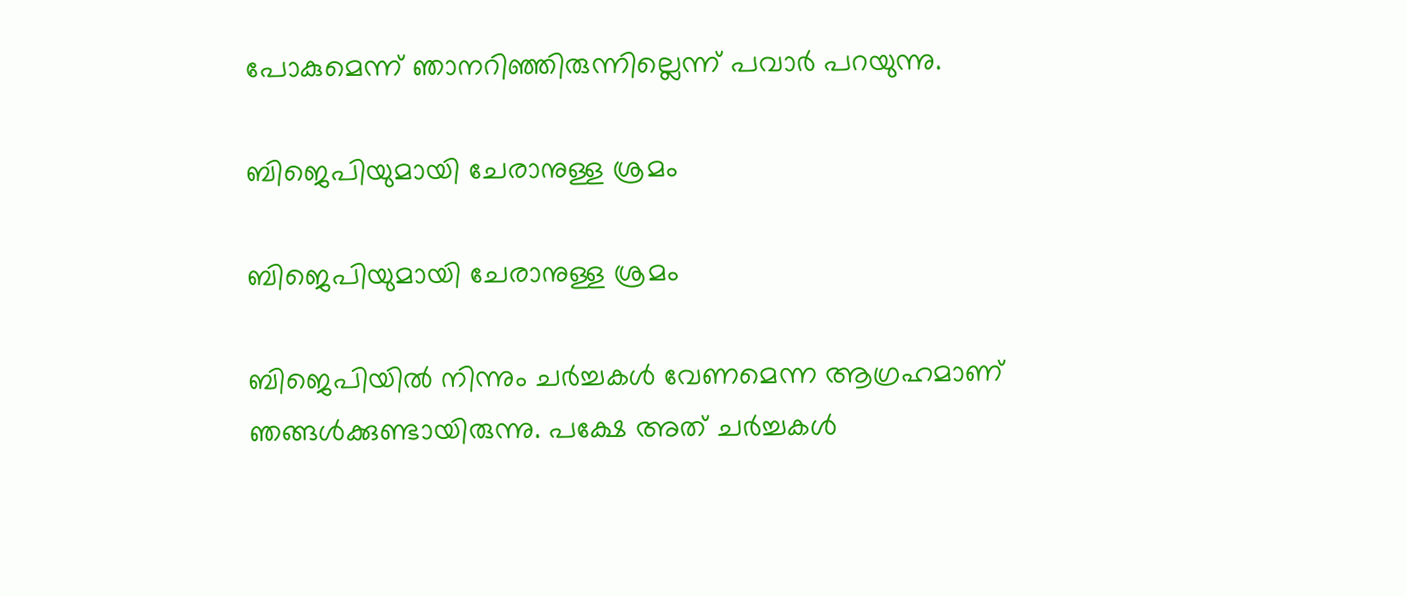പോകുമെന്ന് ഞാനറിഞ്ഞിരുന്നില്ലെന്ന് പവാര്‍ പറയുന്നു.

ബിജെപിയുമായി ചേരാനുള്ള ശ്രമം

ബിജെപിയുമായി ചേരാനുള്ള ശ്രമം

ബിജെപിയില്‍ നിന്നും ചര്‍ച്ചകള്‍ വേണമെന്ന ആഗ്രഹമാണ് ഞങ്ങള്‍ക്കുണ്ടായിരുന്നു. പക്ഷേ അത് ചര്‍ച്ചകള്‍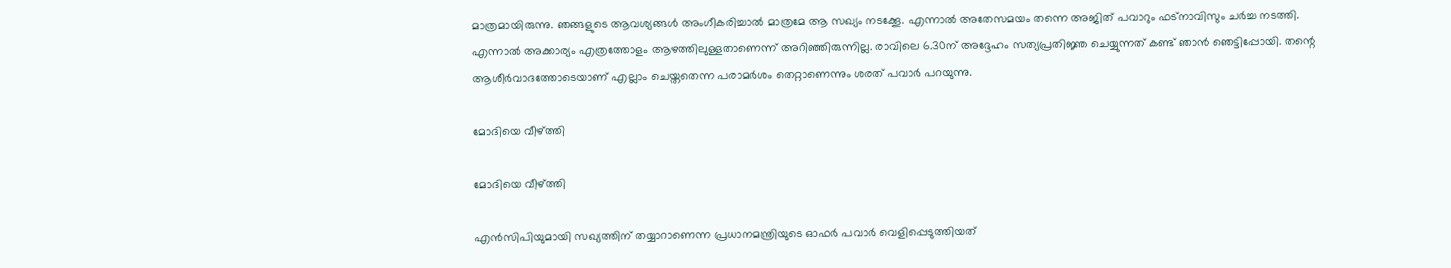മാത്രമായിരുന്നു. ഞങ്ങളുടെ ആവശ്യങ്ങള്‍ അംഗീകരിച്ചാല്‍ മാത്രമേ ആ സഖ്യം നടക്കേൂ. എന്നാല്‍ അതേസമയം തന്നെ അജിത് പവാറും ഫട്‌നാവിസും ചര്‍ച്ച നടത്തി. എന്നാല്‍ അക്കാര്യം എത്രത്തോളം ആഴത്തിലുള്ളതാണെന്ന് അറിഞ്ഞിരുന്നില്ല. രാവിലെ 6.30ന് അദ്ദേഹം സത്യപ്രതിജ്ഞ ചെയ്യുന്നത് കണ്ട് ഞാന്‍ ഞെട്ടിപ്പോയി. തന്റെ ആശീര്‍വാദത്തോടെയാണ് എല്ലാം ചെയ്തതെന്ന പരാമര്‍ശം തെറ്റാണെന്നും ശരത് പവാര്‍ പറയുന്നു.

മോദിയെ വീഴ്ത്തി

മോദിയെ വീഴ്ത്തി

എന്‍സിപിയുമായി സഖ്യത്തിന് തയ്യാറാണെന്ന പ്രധാനമന്ത്രിയുടെ ഓഫര്‍ പവാര്‍ വെളിപ്പെടുത്തിയത്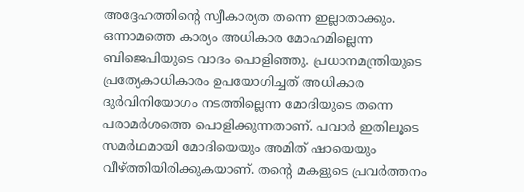അദ്ദേഹത്തിന്റെ സ്വീകാര്യത തന്നെ ഇല്ലാതാക്കും. ഒന്നാമത്തെ കാര്യം അധികാര മോഹമില്ലെന്ന ബിജെപിയുടെ വാദം പൊളിഞ്ഞു. പ്രധാനമന്ത്രിയുടെ പ്രത്യേകാധികാരം ഉപയോഗിച്ചത് അധികാര ദുര്‍വിനിയോഗം നടത്തില്ലെന്ന മോദിയുടെ തന്നെ പരാമര്‍ശത്തെ പൊളിക്കുന്നതാണ്. പവാര്‍ ഇതിലൂടെ സമര്‍ഥമായി മോദിയെയും അമിത് ഷായെയും വീഴ്ത്തിയിരിക്കുകയാണ്. തന്റെ മകളുടെ പ്രവര്‍ത്തനം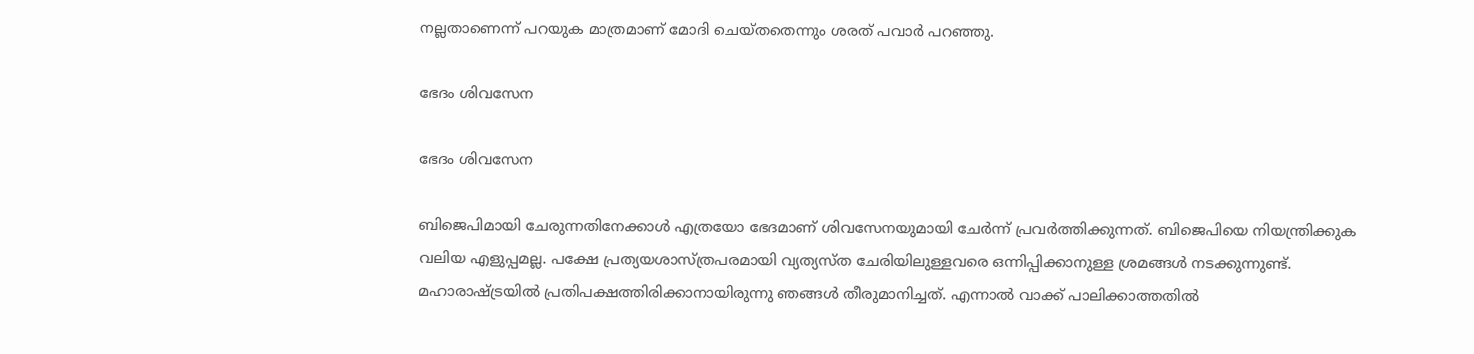നല്ലതാണെന്ന് പറയുക മാത്രമാണ് മോദി ചെയ്തതെന്നും ശരത് പവാര്‍ പറഞ്ഞു.

ഭേദം ശിവസേന

ഭേദം ശിവസേന

ബിജെപിമായി ചേരുന്നതിനേക്കാള്‍ എത്രയോ ഭേദമാണ് ശിവസേനയുമായി ചേര്‍ന്ന് പ്രവര്‍ത്തിക്കുന്നത്. ബിജെപിയെ നിയന്ത്രിക്കുക വലിയ എളുപ്പമല്ല. പക്ഷേ പ്രത്യയശാസ്ത്രപരമായി വ്യത്യസ്ത ചേരിയിലുള്ളവരെ ഒന്നിപ്പിക്കാനുള്ള ശ്രമങ്ങള്‍ നടക്കുന്നുണ്ട്. മഹാരാഷ്ട്രയില്‍ പ്രതിപക്ഷത്തിരിക്കാനായിരുന്നു ഞങ്ങള്‍ തീരുമാനിച്ചത്. എന്നാല്‍ വാക്ക് പാലിക്കാത്തതില്‍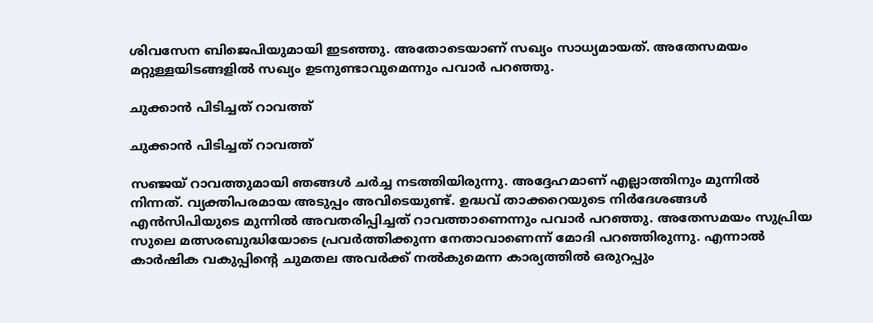ശിവസേന ബിജെപിയുമായി ഇടഞ്ഞു. അതോടെയാണ് സഖ്യം സാധ്യമായത്. അതേസമയം മറ്റുള്ളയിടങ്ങളില്‍ സഖ്യം ഉടനുണ്ടാവുമെന്നും പവാര്‍ പറഞ്ഞു.

ചുക്കാന്‍ പിടിച്ചത് റാവത്ത്

ചുക്കാന്‍ പിടിച്ചത് റാവത്ത്

സഞ്ജയ് റാവത്തുമായി ഞങ്ങള്‍ ചര്‍ച്ച നടത്തിയിരുന്നു. അദ്ദേഹമാണ് എല്ലാത്തിനും മുന്നില്‍ നിന്നത്. വ്യക്തിപരമായ അടുപ്പം അവിടെയുണ്ട്. ഉദ്ധവ് താക്കറെയുടെ നിര്‍ദേശങ്ങള്‍ എന്‍സിപിയുടെ മുന്നില്‍ അവതരിപ്പിച്ചത് റാവത്താണെന്നും പവാര്‍ പറഞ്ഞു. അതേസമയം സുപ്രിയ സുലെ മത്സരബുദ്ധിയോടെ പ്രവര്‍ത്തിക്കുന്ന നേതാവാണെന്ന് മോദി പറഞ്ഞിരുന്നു. എന്നാല്‍ കാര്‍ഷിക വകുപ്പിന്റെ ചുമതല അവര്‍ക്ക് നല്‍കുമെന്ന കാര്യത്തില്‍ ഒരുറപ്പും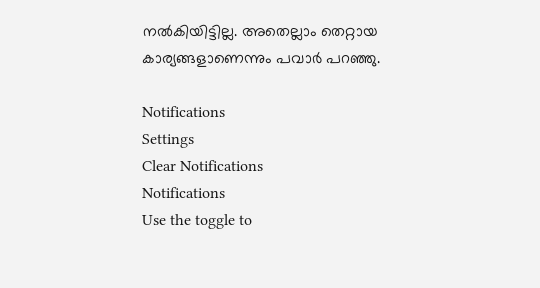നല്‍കിയിട്ടില്ല. അതെല്ലാം തെറ്റായ കാര്യങ്ങളാണെന്നും പവാര്‍ പറഞ്ഞു.

Notifications
Settings
Clear Notifications
Notifications
Use the toggle to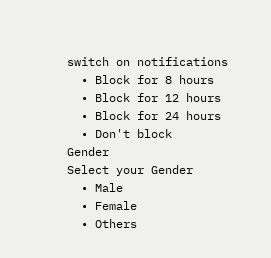switch on notifications
  • Block for 8 hours
  • Block for 12 hours
  • Block for 24 hours
  • Don't block
Gender
Select your Gender
  • Male
  • Female
  • Others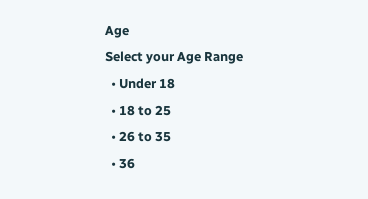Age
Select your Age Range
  • Under 18
  • 18 to 25
  • 26 to 35
  • 36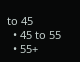to 45
  • 45 to 55
  • 55+